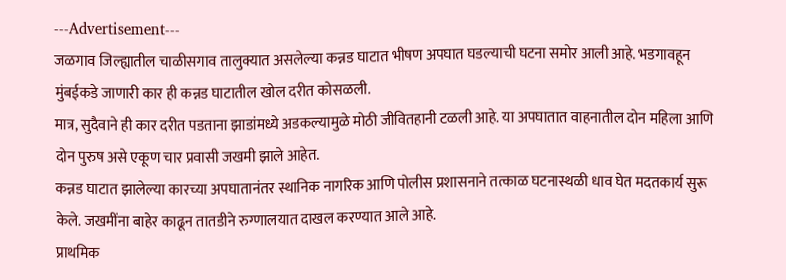---Advertisement---
जळगाव जिल्ह्यातील चाळीसगाव तालुक्यात असलेल्या कन्नड घाटात भीषण अपघात घडल्याची घटना समोर आली आहे. भडगावहून मुंबईकडे जाणारी कार ही कन्नड घाटातील खोल दरीत कोसळली.
मात्र, सुदैवाने ही कार दरीत पडताना झाडांमध्ये अडकल्यामुळे मोठी जीवितहानी टळली आहे. या अपघातात वाहनातील दोन महिला आणि दोन पुरुष असे एकूण चार प्रवासी जखमी झाले आहेत.
कन्नड घाटात झालेल्या कारच्या अपघातानंतर स्थानिक नागरिक आणि पोलीस प्रशासनाने तत्काळ घटनास्थळी धाव घेत मदतकार्य सुरू केले. जखमींना बाहेर काढून तातडीने रुग्णालयात दाखल करण्यात आले आहे.
प्राथमिक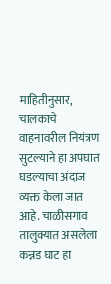माहितीनुसार, चालकाचे वाहनावरील नियंत्रण सुटल्याने हा अपघात घडल्याचा अंदाज व्यक्त केला जात आहे. चाळीसगाव तालुक्यात असलेला कन्नड घाट हा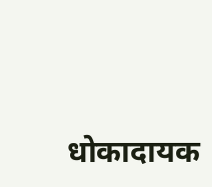धोकादायक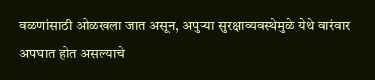वळणांसाठी ओळखला जात असून, अपुऱ्या सुरक्षाव्यवस्थेमुळे येथे वारंवार अपघात होत असल्याचे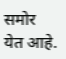समोर येत आहे.